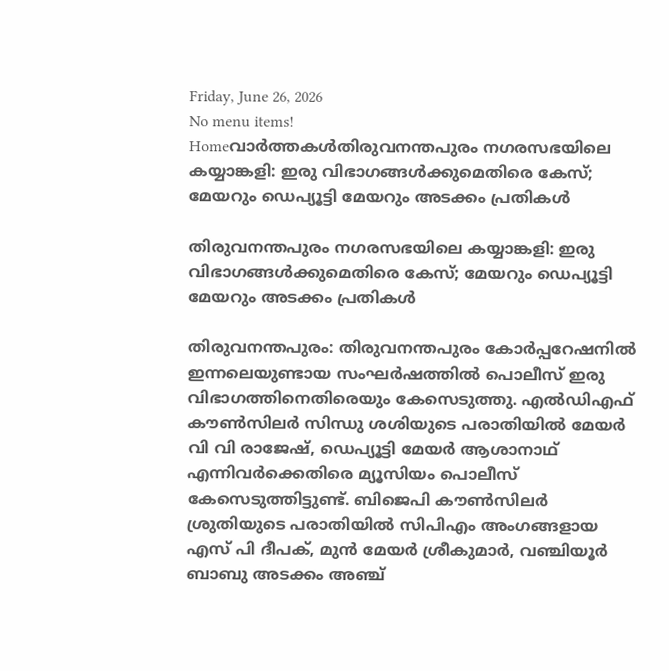Friday, June 26, 2026
No menu items!
Homeവാർത്തകൾതിരുവനന്തപുരം നഗരസഭയിലെ കയ്യാങ്കളി: ഇരു വിഭാഗങ്ങള്‍ക്കുമെതിരെ കേസ്; മേയറും ഡെപ്യൂട്ടി മേയറും അടക്കം പ്രതികള്‍

തിരുവനന്തപുരം നഗരസഭയിലെ കയ്യാങ്കളി: ഇരു വിഭാഗങ്ങള്‍ക്കുമെതിരെ കേസ്; മേയറും ഡെപ്യൂട്ടി മേയറും അടക്കം പ്രതികള്‍

തിരുവനന്തപുരം: തിരുവനന്തപുരം കോര്‍പ്പറേഷനില്‍ ഇന്നലെയുണ്ടായ സംഘര്‍ഷത്തില്‍ പൊലീസ് ഇരു വിഭാഗത്തിനെതിരെയും കേസെടുത്തു. എല്‍ഡിഎഫ് കൗണ്‍സിലര്‍ സിന്ധു ശശിയുടെ പരാതിയില്‍ മേയര്‍ വി വി രാജേഷ്, ഡെപ്യൂട്ടി മേയര്‍ ആശാനാഥ് എന്നിവര്‍ക്കെതിരെ മ്യൂസിയം പൊലീസ് കേസെടുത്തിട്ടുണ്ട്. ബിജെപി കൗണ്‍സിലര്‍ ശ്രുതിയുടെ പരാതിയില്‍ സിപിഎം അംഗങ്ങളായ എസ് പി ദീപക്, മുന്‍ മേയര്‍ ശ്രീകുമാര്‍, വഞ്ചിയൂര്‍ ബാബു അടക്കം അഞ്ച്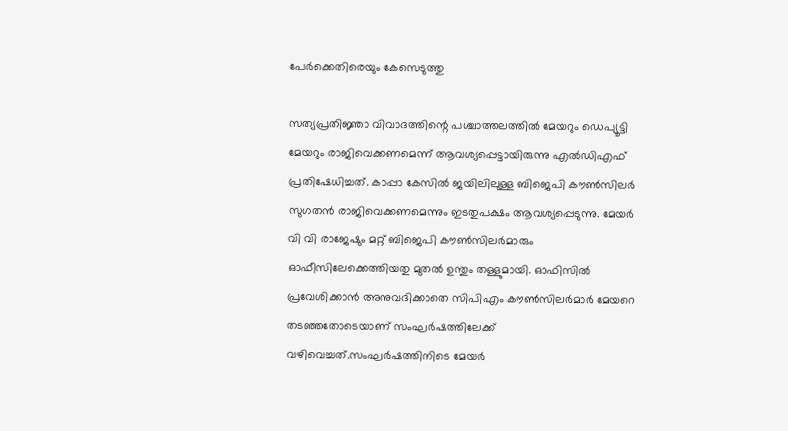പേര്‍ക്കെതിരെയും കേസെടുത്തു

സത്യപ്രതിജ്ഞാ വിവാദത്തിന്റെ പശ്ചാത്തലത്തില്‍ മേയറും ഡെപ്യൂട്ടി മേയറും രാജിവെക്കണമെന്ന് ആവശ്യപ്പെട്ടായിരുന്നു എല്‍ഡിഎഫ് പ്രതിഷേധിച്ചത്. കാപ്പാ കേസില്‍ ജയിലിലുള്ള ബിജെപി കൗണ്‍സിലര്‍ സുഗതന്‍ രാജിവെക്കണമെന്നും ഇടതുപക്ഷം ആവശ്യപ്പെടുന്നു. മേയര്‍ വി വി രാജേഷും മറ്റ് ബിജെപി കൗണ്‍സിലര്‍മാരും ഓഫീസിലേക്കെത്തിയതു മുതല്‍ ഉന്തും തള്ളുമായി. ഓഫിസില്‍ പ്രവേശിക്കാന്‍ അനുവദിക്കാതെ സിപിഎം കൗണ്‍സിലര്‍മാര്‍ മേയറെ തടഞ്ഞതോടെയാണ് സംഘര്‍ഷത്തിലേക്ക് വഴിവെച്ചത്.സംഘര്‍ഷത്തിനിടെ മേയര്‍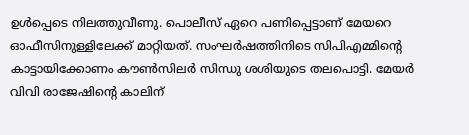ഉള്‍പ്പെടെ നിലത്തുവീണു. പൊലീസ് ഏറെ പണിപ്പെട്ടാണ് മേയറെ ഓഫീസിനുള്ളിലേക്ക് മാറ്റിയത്. സംഘര്‍ഷത്തിനിടെ സിപിഎമ്മിന്റെ കാട്ടായിക്കോണം കൗണ്‍സിലര്‍ സിന്ധു ശശിയുടെ തലപൊട്ടി. മേയര്‍ വിവി രാജേഷിന്റെ കാലിന്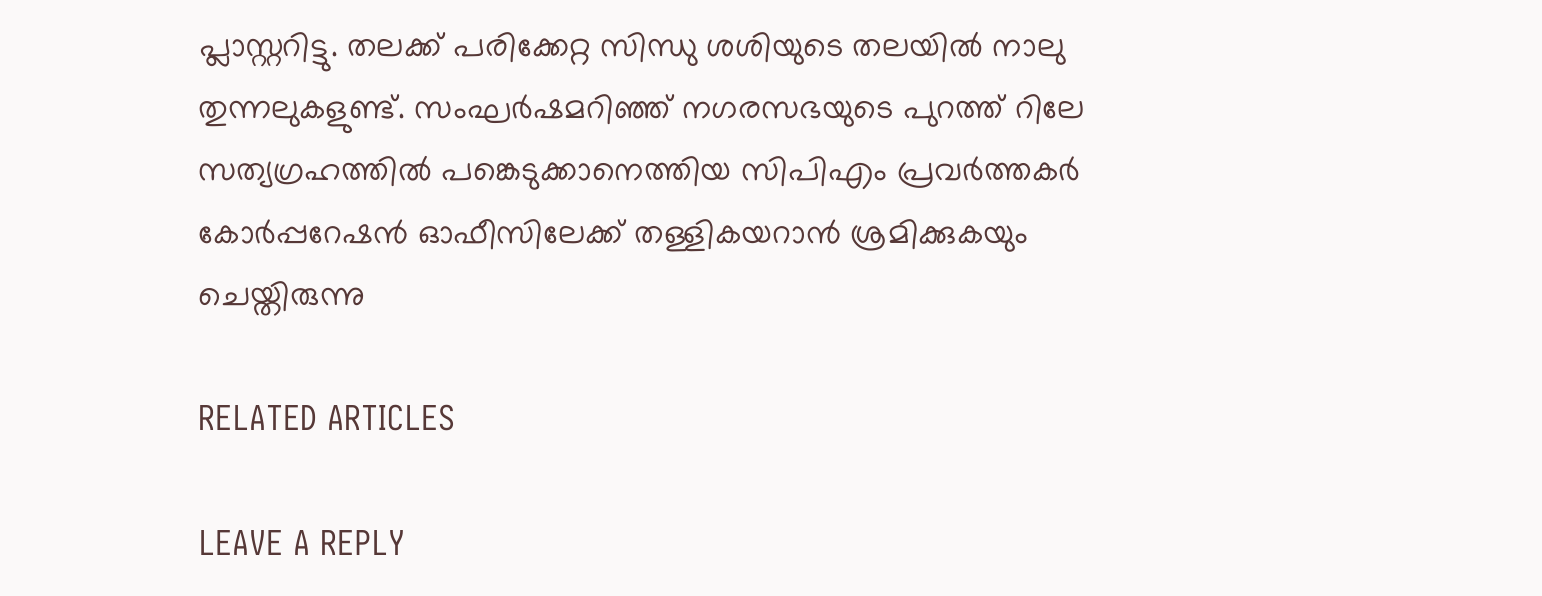പ്ലാസ്റ്ററിട്ടു. തലക്ക് പരിക്കേറ്റ സിന്ധു ശശിയുടെ തലയില്‍ നാലു തുന്നലുകളുണ്ട്. സംഘര്‍ഷമറിഞ്ഞ് നഗരസഭയുടെ പുറത്ത് റിലേ സത്യഗ്രഹത്തില്‍ പങ്കെടുക്കാനെത്തിയ സിപിഎം പ്രവര്‍ത്തകര്‍ കോര്‍പ്പറേഷന്‍ ഓഫീസിലേക്ക് തള്ളികയറാന്‍ ശ്രമിക്കുകയും ചെയ്തിരുന്നു

RELATED ARTICLES

LEAVE A REPLY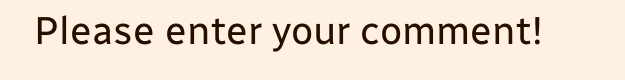Please enter your comment!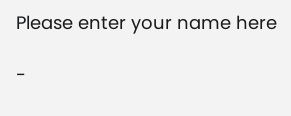Please enter your name here

-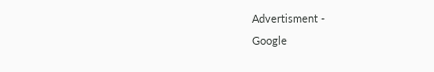Advertisment -
Google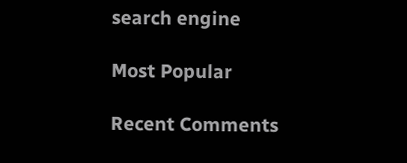search engine

Most Popular

Recent Comments